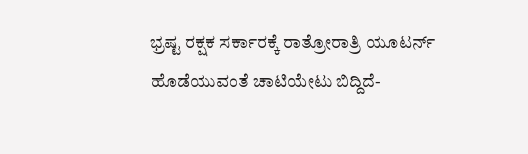ಭ್ರಷ್ಟ ರಕ್ಷಕ ಸರ್ಕಾರಕ್ಕೆ ರಾತ್ರೋರಾತ್ರಿ ಯೂಟರ್ನ್ ಹೊಡೆಯುವಂತೆ ಚಾಟಿಯೇಟು ಬಿದ್ದಿದೆ-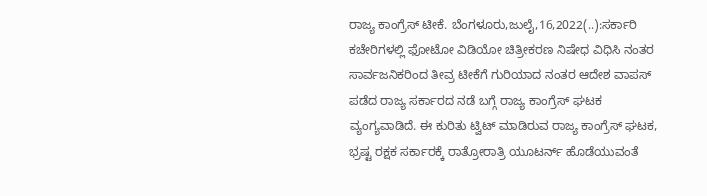ರಾಜ್ಯ ಕಾಂಗ್ರೆಸ್ ಟೀಕೆ. ಬೆಂಗಳೂರು,ಜುಲೈ,16,2022(..):ಸರ್ಕಾರಿ ಕಚೇರಿಗಳಲ್ಲಿ ಫೋಟೋ ವಿಡಿಯೋ ಚಿತ್ರೀಕರಣ ನಿಷೇಧ ವಿಧಿಸಿ ನಂತರ ಸಾರ್ವಜನಿಕರಿಂದ ತೀವ್ರ ಟೀಕೆಗೆ ಗುರಿಯಾದ ನಂತರ ಆದೇಶ ವಾಪಸ್ ಪಡೆದ ರಾಜ್ಯ ಸರ್ಕಾರದ ನಡೆ ಬಗ್ಗೆ ರಾಜ್ಯ ಕಾಂಗ್ರೆಸ್ ಘಟಕ ವ್ಯಂಗ್ಯವಾಡಿದೆ. ಈ ಕುರಿತು ಟ್ವಿಟ್ ಮಾಡಿರುವ ರಾಜ್ಯ ಕಾಂಗ್ರೆಸ್ ಘಟಕ, ಭ್ರಷ್ಟ ರಕ್ಷಕ ಸರ್ಕಾರಕ್ಕೆ ರಾತ್ರೋರಾತ್ರಿ ಯೂಟರ್ನ್ ಹೊಡೆಯುವಂತೆ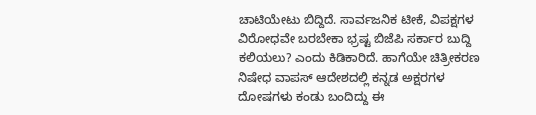ಚಾಟಿಯೇಟು ಬಿದ್ದಿದೆ. ಸಾರ್ವಜನಿಕ ಟೀಕೆ, ವಿಪಕ್ಷಗಳ ವಿರೋಧವೇ ಬರಬೇಕಾ ಭ್ರಷ್ಟ ಬಿಜೆಪಿ ಸರ್ಕಾರ ಬುದ್ದಿ ಕಲಿಯಲು? ಎಂದು ಕಿಡಿಕಾರಿದೆ. ಹಾಗೆಯೇ ಚಿತ್ರೀಕರಣ ನಿಷೇಧ ವಾಪಸ್ ಆದೇಶದಲ್ಲಿ ಕನ್ನಡ ಅಕ್ಷರಗಳ ದೋಷಗಳು ಕಂಡು ಬಂದಿದ್ದು ಈ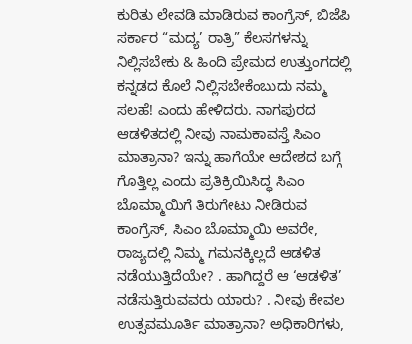ಕುರಿತು ಲೇವಡಿ ಮಾಡಿರುವ ಕಾಂಗ್ರೆಸ್, ಬಿಜೆಪಿ ಸರ್ಕಾರ “ಮದ್ಯ’ ರಾತ್ರಿ” ಕೆಲಸಗಳನ್ನು ನಿಲ್ಲಿಸಬೇಕು & ಹಿಂದಿ ಪ್ರೇಮದ ಉತ್ತುಂಗದಲ್ಲಿ ಕನ್ನಡದ ಕೊಲೆ ನಿಲ್ಲಿಸಬೇಕೆಂಬುದು ನಮ್ಮ ಸಲಹೆ! ಎಂದು ಹೇಳಿದರು. ನಾಗಪುರದ ಆಡಳಿತದಲ್ಲಿ ನೀವು ನಾಮಕಾವಸ್ತೆ ಸಿಎಂ ಮಾತ್ರಾನಾ? ಇನ್ನು ಹಾಗೆಯೇ ಆದೇಶದ ಬಗ್ಗೆ ಗೊತ್ತಿಲ್ಲ ಎಂದು ಪ್ರತಿಕ್ರಿಯಿಸಿದ್ಧ ಸಿಎಂ ಬೊಮ್ಮಾಯಿಗೆ ತಿರುಗೇಟು ನೀಡಿರುವ ಕಾಂಗ್ರೆಸ್, ಸಿಎಂ ಬೊಮ್ಮಾಯಿ ಅವರೇ, ರಾಜ್ಯದಲ್ಲಿ ನಿಮ್ಮ ಗಮನಕ್ಕಿಲ್ಲದೆ ಆಡಳಿತ ನಡೆಯುತ್ತಿದೆಯೇ? . ಹಾಗಿದ್ದರೆ ಆ ‘ಆಡಳಿತ’ ನಡೆಸುತ್ತಿರುವವರು ಯಾರು? . ನೀವು ಕೇವಲ ಉತ್ಸವಮೂರ್ತಿ ಮಾತ್ರಾನಾ? ಅಧಿಕಾರಿಗಳು,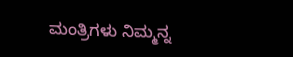ಮಂತ್ರಿಗಳು ನಿಮ್ಮನ್ನ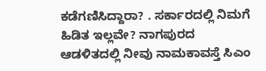ಕಡೆಗಣಿಸಿದ್ದಾರಾ? . ಸರ್ಕಾರದಲ್ಲಿ ನಿಮಗೆ ಹಿಡಿತ ಇಲ್ಲವೇ? ನಾಗಪುರದ ಆಡಳಿತದಲ್ಲಿ ನೀವು ನಾಮಕಾವಸ್ತೆ ಸಿಎಂ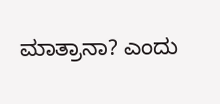ಮಾತ್ರಾನಾ? ಎಂದು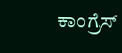ಕಾಂಗ್ರೆಸ್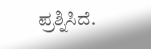ಪ್ರಶ್ನಿಸಿದೆ.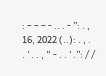: – – – - .. . - ”: . , 16, 2022 (..): . , . . ’ . . , “ - . . ’ .”: / /